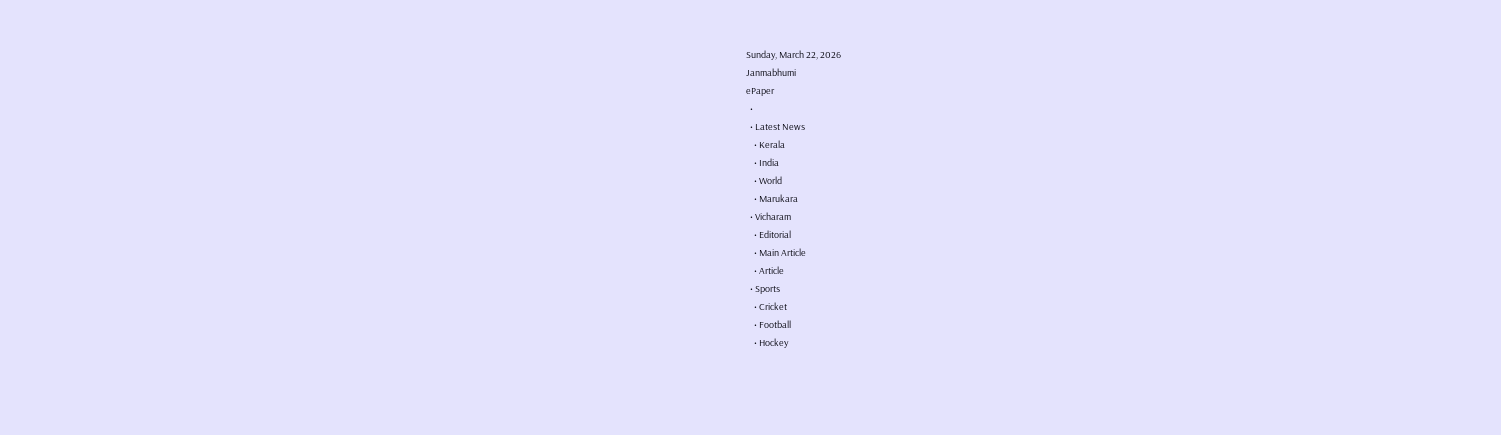Sunday, March 22, 2026
Janmabhumi
ePaper
  •
  • Latest News
    • Kerala
    • India
    • World
    • Marukara
  • Vicharam
    • Editorial
    • Main Article
    • Article
  • Sports
    • Cricket
    • Football
    • Hockey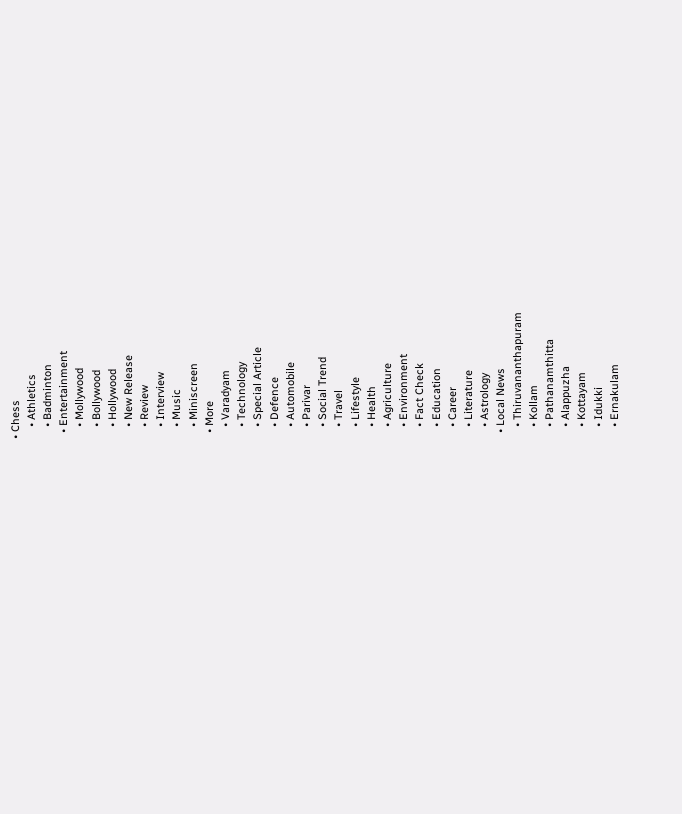• Chess
    • Athletics
    • Badminton
  • Entertainment
    • Mollywood
    • Bollywood
    • Hollywood
    • New Release
    • Review
    • Interview
    • Music
    • Miniscreen
  • More
    • Varadyam
    • Technology
    • Special Article
    • Defence
    • Automobile
    • Parivar
    • Social Trend
    • Travel
    • Lifestyle
    • Health
    • Agriculture
    • Environment
    • Fact Check
    • Education
    • Career
    • Literature
    • Astrology
  • Local News
    • Thiruvananthapuram
    • Kollam
    • Pathanamthitta
    • Alappuzha
    • Kottayam
    • Idukki
    • Ernakulam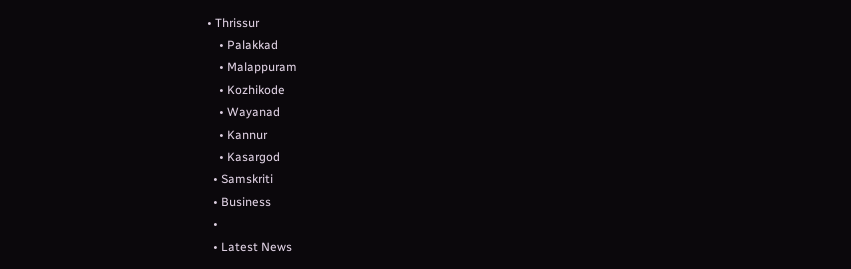• Thrissur
    • Palakkad
    • Malappuram
    • Kozhikode
    • Wayanad
    • Kannur
    • Kasargod
  • Samskriti
  • Business
  •
  • Latest News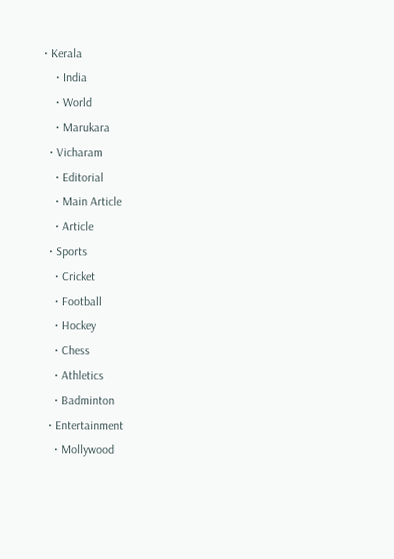• Kerala
    • India
    • World
    • Marukara
  • Vicharam
    • Editorial
    • Main Article
    • Article
  • Sports
    • Cricket
    • Football
    • Hockey
    • Chess
    • Athletics
    • Badminton
  • Entertainment
    • Mollywood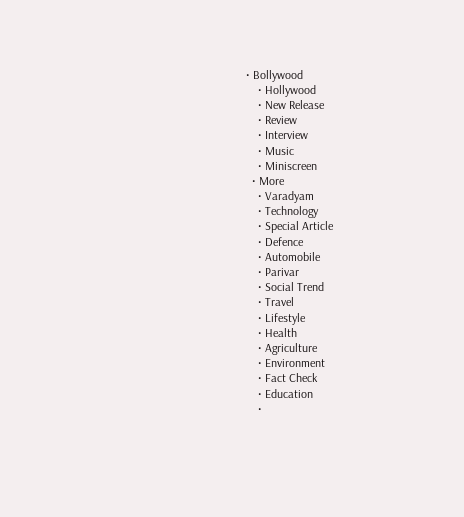• Bollywood
    • Hollywood
    • New Release
    • Review
    • Interview
    • Music
    • Miniscreen
  • More
    • Varadyam
    • Technology
    • Special Article
    • Defence
    • Automobile
    • Parivar
    • Social Trend
    • Travel
    • Lifestyle
    • Health
    • Agriculture
    • Environment
    • Fact Check
    • Education
    •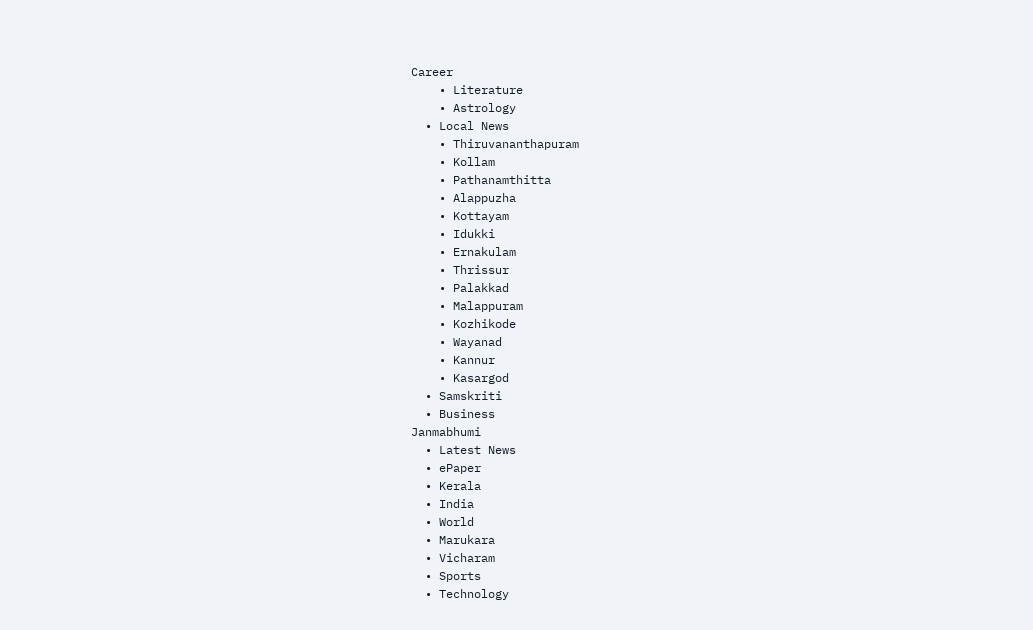Career
    • Literature
    • Astrology
  • Local News
    • Thiruvananthapuram
    • Kollam
    • Pathanamthitta
    • Alappuzha
    • Kottayam
    • Idukki
    • Ernakulam
    • Thrissur
    • Palakkad
    • Malappuram
    • Kozhikode
    • Wayanad
    • Kannur
    • Kasargod
  • Samskriti
  • Business
Janmabhumi
  • Latest News
  • ePaper
  • Kerala
  • India
  • World
  • Marukara
  • Vicharam
  • Sports
  • Technology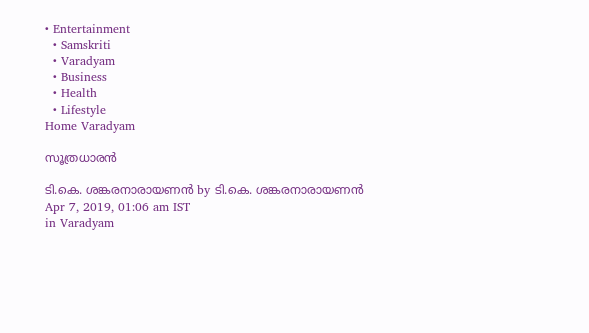• Entertainment
  • Samskriti
  • Varadyam
  • Business
  • Health
  • Lifestyle
Home Varadyam

സൂത്രധാരന്‍

ടി.കെ. ശങ്കരനാരായണന്‍ by ടി.കെ. ശങ്കരനാരായണന്‍
Apr 7, 2019, 01:06 am IST
in Varadyam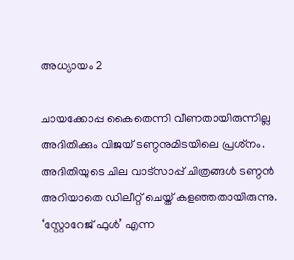അധ്യായം 2

ചായക്കോപ്പ കൈതെന്നി വീണതായിരുന്നില്ല അദിതിക്കും വിജയ് ടണ്ഠനുമിടയിലെ പ്രശ്‌നം. അദിതിയുടെ ചില വാട്‌സാപ്പ് ചിത്രങ്ങള്‍ ടണ്ഠന്‍ അറിയാതെ ഡിലീറ്റ് ചെയ്ത് കളഞ്ഞതായിരുന്നു. ‘സ്റ്റോറേജ് ഫുള്‍’ എന്ന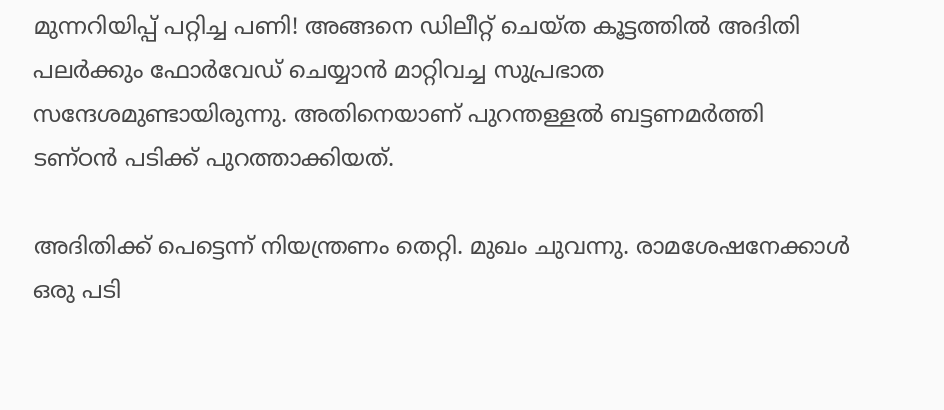മുന്നറിയിപ്പ് പറ്റിച്ച പണി! അങ്ങനെ ഡിലീറ്റ് ചെയ്ത കൂട്ടത്തില്‍ അദിതി പലര്‍ക്കും ഫോര്‍വേഡ് ചെയ്യാന്‍ മാറ്റിവച്ച സുപ്രഭാത സന്ദേശമുണ്ടായിരുന്നു. അതിനെയാണ് പുറന്തള്ളല്‍ ബട്ടണമര്‍ത്തി ടണ്ഠന്‍ പടിക്ക് പുറത്താക്കിയത്.

അദിതിക്ക് പെട്ടെന്ന് നിയന്ത്രണം തെറ്റി. മുഖം ചുവന്നു. രാമശേഷനേക്കാള്‍ ഒരു പടി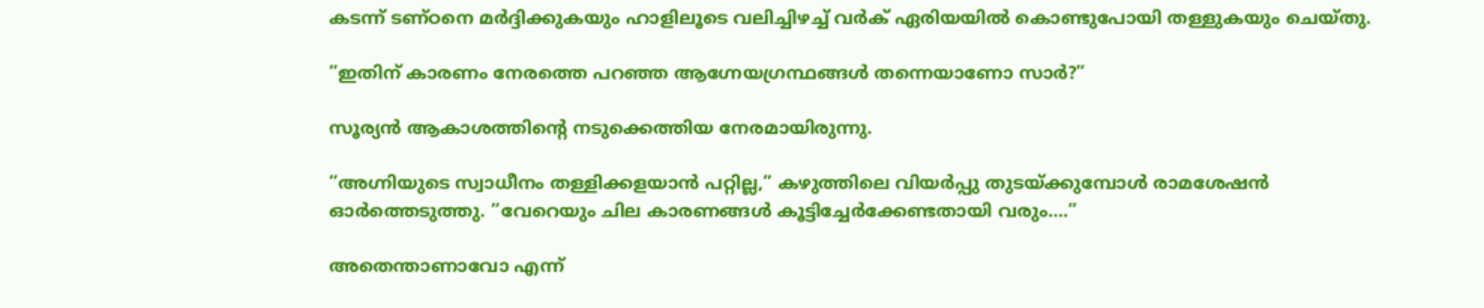കടന്ന് ടണ്ഠനെ മര്‍ദ്ദിക്കുകയും ഹാളിലൂടെ വലിച്ചിഴച്ച് വര്‍ക് ഏരിയയില്‍ കൊണ്ടുപോയി തള്ളുകയും ചെയ്തു.

”ഇതിന് കാരണം നേരത്തെ പറഞ്ഞ ആഗ്നേയഗ്രന്ഥങ്ങള്‍ തന്നെയാണോ സാര്‍?”

സൂര്യന്‍ ആകാശത്തിന്റെ നടുക്കെത്തിയ നേരമായിരുന്നു.

”അഗ്നിയുടെ സ്വാധീനം തള്ളിക്കളയാന്‍ പറ്റില്ല,” കഴുത്തിലെ വിയര്‍പ്പു തുടയ്‌ക്കുമ്പോള്‍ രാമശേഷന്‍ ഓര്‍ത്തെടുത്തു. ”വേറെയും ചില കാരണങ്ങള്‍ കൂട്ടിച്ചേര്‍ക്കേണ്ടതായി വരും….”

അതെന്താണാവോ എന്ന്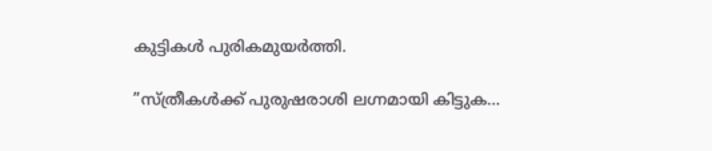കുട്ടികള്‍ പുരികമുയര്‍ത്തി.

”സ്ത്രീകള്‍ക്ക് പുരുഷരാശി ലഗ്നമായി കിട്ടുക…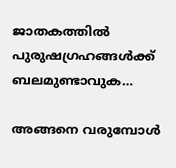ജാതകത്തില്‍ പുരുഷഗ്രഹങ്ങള്‍ക്ക് ബലമുണ്ടാവുക…

അങ്ങനെ വരുമ്പോള്‍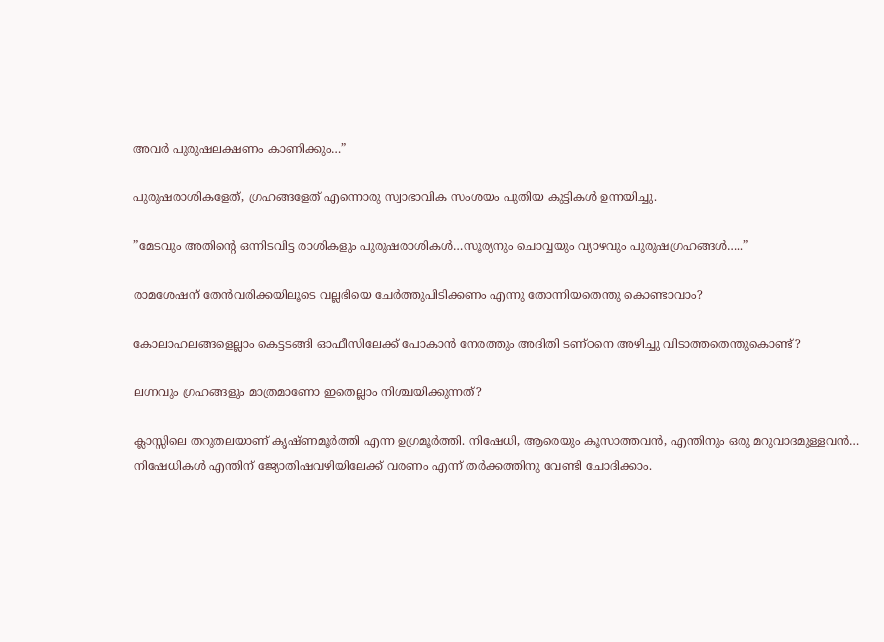അവര്‍ പുരുഷലക്ഷണം കാണിക്കും…”

പുരുഷരാശികളേത്, ഗ്രഹങ്ങളേത് എന്നൊരു സ്വാഭാവിക സംശയം പുതിയ കുട്ടികള്‍ ഉന്നയിച്ചു.

”മേടവും അതിന്റെ ഒന്നിടവിട്ട രാശികളും പുരുഷരാശികള്‍…സൂര്യനും ചൊവ്വയും വ്യാഴവും പുരുഷഗ്രഹങ്ങള്‍…..”

രാമശേഷന് തേന്‍വരിക്കയിലൂടെ വല്ലഭിയെ ചേര്‍ത്തുപിടിക്കണം എന്നു തോന്നിയതെന്തു കൊണ്ടാവാം?

കോലാഹലങ്ങളെല്ലാം കെട്ടടങ്ങി ഓഫീസിലേക്ക് പോകാന്‍ നേരത്തും അദിതി ടണ്ഠനെ അഴിച്ചു വിടാത്തതെന്തുകൊണ്ട്?

ലഗ്നവും ഗ്രഹങ്ങളും മാത്രമാണോ ഇതെല്ലാം നിശ്ചയിക്കുന്നത്?

ക്ലാസ്സിലെ തറുതലയാണ് കൃഷ്ണമൂര്‍ത്തി എന്ന ഉഗ്രമൂര്‍ത്തി. നിഷേധി, ആരെയും കൂസാത്തവന്‍, എന്തിനും ഒരു മറുവാദമുള്ളവന്‍… നിഷേധികള്‍ എന്തിന് ജ്യോതിഷവഴിയിലേക്ക് വരണം എന്ന് തര്‍ക്കത്തിനു വേണ്ടി ചോദിക്കാം.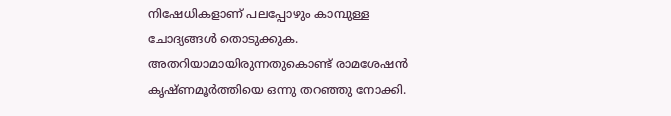നിഷേധികളാണ് പലപ്പോഴും കാമ്പുള്ള ചോദ്യങ്ങള്‍ തൊടുക്കുക. അതറിയാമായിരുന്നതുകൊണ്ട് രാമശേഷന്‍ കൃഷ്ണമൂര്‍ത്തിയെ ഒന്നു തറഞ്ഞു നോക്കി.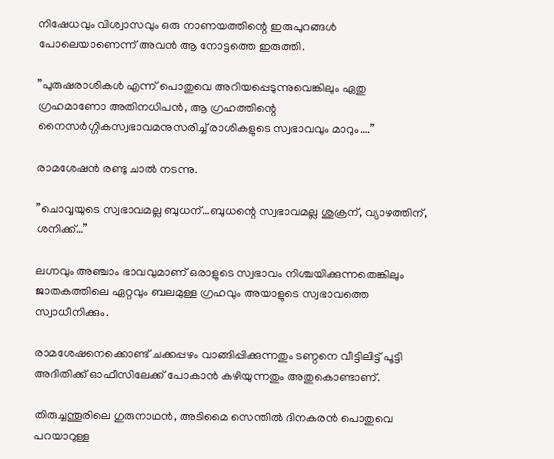നിഷേധവും വിശ്വാസവും ഒരു നാണയത്തിന്റെ ഇരുപുറങ്ങള്‍ പോലെയാണെന്ന് അവന്‍ ആ നോട്ടത്തെ ഇരുത്തി.

”പുരുഷരാശികള്‍ എന്ന് പൊതുവെ അറിയപ്പെടുന്നുവെങ്കിലും ഏതു ഗ്രഹമാണോ അതിനധിപന്‍, ആ ഗ്രഹത്തിന്റെ നൈസര്‍ഗ്ഗികസ്വഭാവമനുസരിച്ച് രാശികളുടെ സ്വഭാവവും മാറും….”

രാമശേഷന്‍ രണ്ടു ചാല്‍ നടന്നു.

”ചൊവ്വയുടെ സ്വഭാവമല്ല ബുധന്…ബുധന്റെ സ്വഭാവമല്ല ശുക്രന്, വ്യാഴത്തിന്, ശനിക്ക്…”

ലഗ്നവും അഞ്ചാം ഭാവവുമാണ് ഒരാളുടെ സ്വഭാവം നിശ്ചയിക്കുന്നതെങ്കിലും ജാതകത്തിലെ ഏറ്റവും ബലമുള്ള ഗ്രഹവും അയാളുടെ സ്വഭാവത്തെ സ്വാധീനിക്കും.

രാമശേഷനെക്കൊണ്ട് ചക്കപ്പഴം വാങ്ങിപ്പിക്കുന്നതും ടണ്ഠനെ വീട്ടിലിട്ട് പൂട്ടി അദിതിക്ക് ഓഫീസിലേക്ക് പോകാന്‍ കഴിയുന്നതും അതുകൊണ്ടാണ്.

തിരുച്ചന്തൂരിലെ ഗുരുനാഥന്‍, അടിമൈ സെന്തില്‍ ദിനകരന്‍ പൊതുവെ പറയാറുള്ള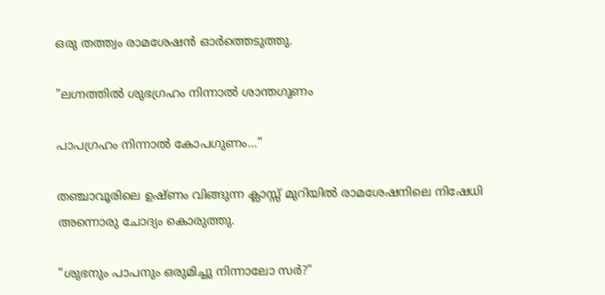ഒരു തത്ത്വം രാമശേഷന്‍ ഓര്‍ത്തെടുത്തു.

”ലഗ്നത്തില്‍ ശുഭഗ്രഹം നിന്നാല്‍ ശാന്തഗുണം

പാപഗ്രഹം നിന്നാല്‍ കോപഗുണം…”

തഞ്ചാവൂരിലെ ഉഷ്ണം വിങ്ങുന്ന ക്ലാസ്സ് മുറിയില്‍ രാമശേഷനിലെ നിഷേധി അന്നൊരു ചോദ്യം കൊരുത്തു.

”ശുഭനും പാപനും ഒരുമിച്ചു നിന്നാലോ സര്‍?”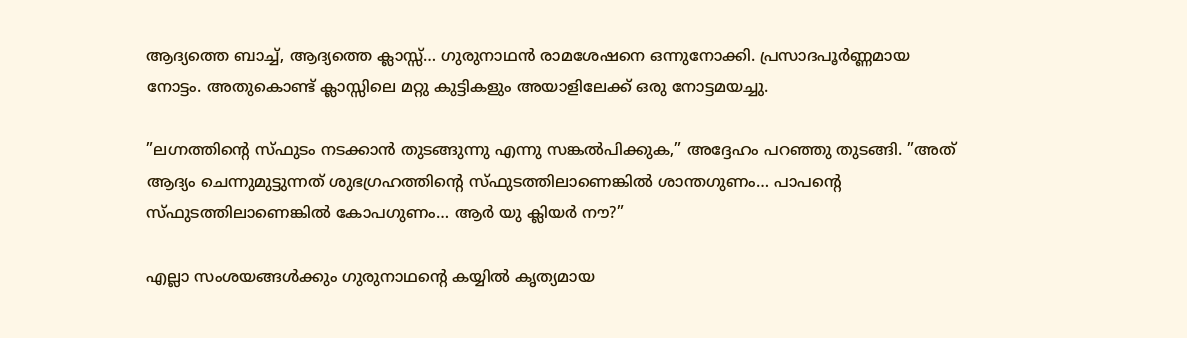ആദ്യത്തെ ബാച്ച്, ആദ്യത്തെ ക്ലാസ്സ്… ഗുരുനാഥന്‍ രാമശേഷനെ ഒന്നുനോക്കി. പ്രസാദപൂര്‍ണ്ണമായ നോട്ടം. അതുകൊണ്ട് ക്ലാസ്സിലെ മറ്റു കുട്ടികളും അയാളിലേക്ക് ഒരു നോട്ടമയച്ചു.

”ലഗ്നത്തിന്റെ സ്ഫുടം നടക്കാന്‍ തുടങ്ങുന്നു എന്നു സങ്കല്‍പിക്കുക,” അദ്ദേഹം പറഞ്ഞു തുടങ്ങി. ”അത് ആദ്യം ചെന്നുമുട്ടുന്നത് ശുഭഗ്രഹത്തിന്റെ സ്ഫുടത്തിലാണെങ്കില്‍ ശാന്തഗുണം… പാപന്റെ സ്ഫുടത്തിലാണെങ്കില്‍ കോപഗുണം… ആര്‍ യു ക്ലിയര്‍ നൗ?”

എല്ലാ സംശയങ്ങള്‍ക്കും ഗുരുനാഥന്റെ കയ്യില്‍ കൃത്യമായ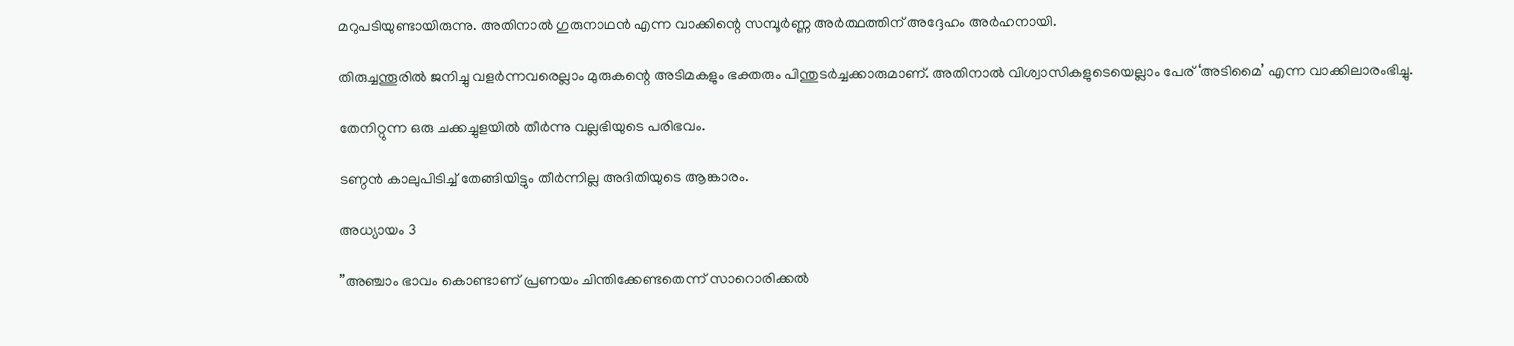മറുപടിയുണ്ടായിരുന്നു. അതിനാല്‍ ഗുരുനാഥന്‍ എന്ന വാക്കിന്റെ സമ്പൂര്‍ണ്ണ അര്‍ത്ഥത്തിന് അദ്ദേഹം അര്‍ഹനായി.

തിരുച്ചന്തൂരില്‍ ജനിച്ചു വളര്‍ന്നവരെല്ലാം മുരുകന്റെ അടിമകളും ഭക്തരും പിന്തുടര്‍ച്ചക്കാരുമാണ്. അതിനാല്‍ വിശ്വാസികളുടെയെല്ലാം പേര് ‘അടിമൈ’ എന്ന വാക്കിലാരംഭിച്ചു.

തേനിറ്റുന്ന ഒരു ചക്കച്ചുളയില്‍ തീര്‍ന്നു വല്ലഭിയുടെ പരിഭവം.

ടണ്ഠന്‍ കാലുപിടിച്ച് തേങ്ങിയിട്ടും തീര്‍ന്നില്ല അദിതിയുടെ ആങ്കാരം.

അധ്യായം 3

”അഞ്ചാം ഭാവം കൊണ്ടാണ് പ്രണയം ചിന്തിക്കേണ്ടതെന്ന് സാറൊരിക്കല്‍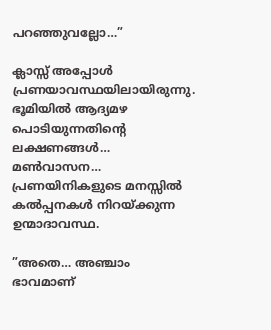പറഞ്ഞുവല്ലോ…”

ക്ലാസ്സ് അപ്പോള്‍ പ്രണയാവസ്ഥയിലായിരുന്നു. ഭൂമിയില്‍ ആദ്യമഴ പൊടിയുന്നതിന്റെ ലക്ഷണങ്ങള്‍… മണ്‍വാസന… പ്രണയിനികളുടെ മനസ്സില്‍ കല്‍പ്പനകള്‍ നിറയ്‌ക്കുന്ന ഉന്മാദാവസ്ഥ.

”അതെ… അഞ്ചാം ഭാവമാണ്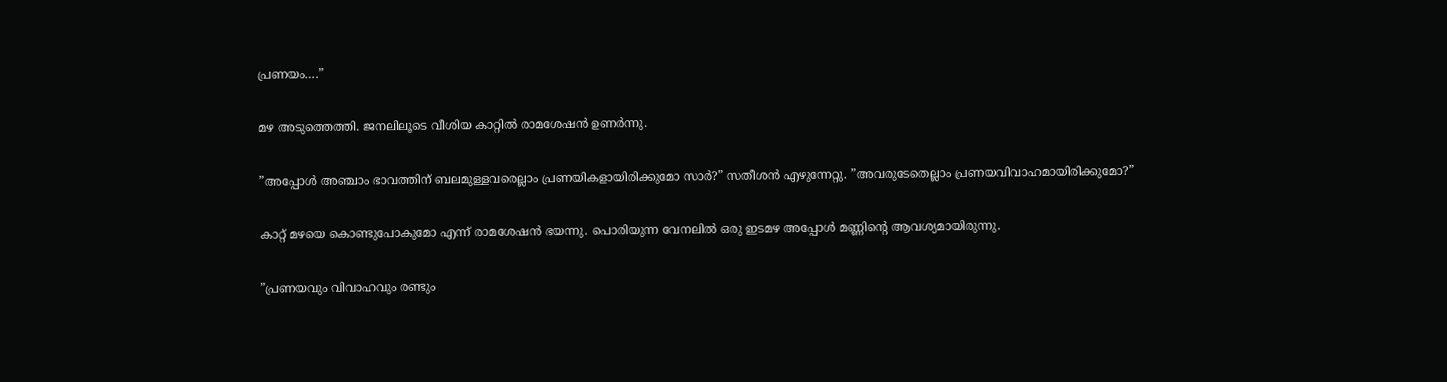പ്രണയം….”

മഴ അടുത്തെത്തി. ജനലിലൂടെ വീശിയ കാറ്റില്‍ രാമശേഷന്‍ ഉണര്‍ന്നു.

”അപ്പോള്‍ അഞ്ചാം ഭാവത്തിന് ബലമുള്ളവരെല്ലാം പ്രണയികളായിരിക്കുമോ സാര്‍?” സതീശന്‍ എഴുന്നേറ്റു. ”അവരുടേതെല്ലാം പ്രണയവിവാഹമായിരിക്കുമോ?”

കാറ്റ് മഴയെ കൊണ്ടുപോകുമോ എന്ന് രാമശേഷന്‍ ഭയന്നു. പൊരിയുന്ന വേനലില്‍ ഒരു ഇടമഴ അപ്പോള്‍ മണ്ണിന്റെ ആവശ്യമായിരുന്നു.

”പ്രണയവും വിവാഹവും രണ്ടും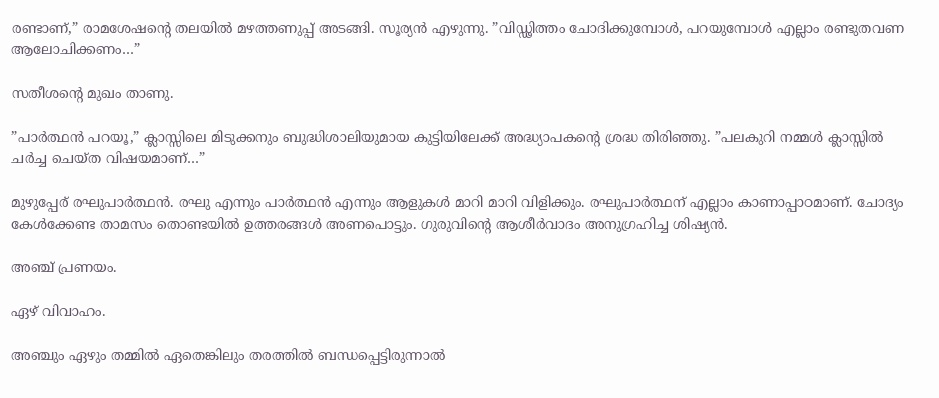രണ്ടാണ്,” രാമശേഷന്റെ തലയില്‍ മഴത്തണുപ്പ് അടങ്ങി. സൂര്യന്‍ എഴുന്നു. ”വിഡ്ഢിത്തം ചോദിക്കുമ്പോള്‍, പറയുമ്പോള്‍ എല്ലാം രണ്ടുതവണ ആലോചിക്കണം…”

സതീശന്റെ മുഖം താണു.

”പാര്‍ത്ഥന്‍ പറയൂ,” ക്ലാസ്സിലെ മിടുക്കനും ബുദ്ധിശാലിയുമായ കുട്ടിയിലേക്ക് അദ്ധ്യാപകന്റെ ശ്രദ്ധ തിരിഞ്ഞു. ”പലകുറി നമ്മള്‍ ക്ലാസ്സില്‍ ചര്‍ച്ച ചെയ്ത വിഷയമാണ്…”

മുഴുപ്പേര് രഘുപാര്‍ത്ഥന്‍. രഘു എന്നും പാര്‍ത്ഥന്‍ എന്നും ആളുകള്‍ മാറി മാറി വിളിക്കും. രഘുപാര്‍ത്ഥന് എല്ലാം കാണാപ്പാഠമാണ്. ചോദ്യം കേള്‍ക്കേണ്ട താമസം തൊണ്ടയില്‍ ഉത്തരങ്ങള്‍ അണപൊട്ടും. ഗുരുവിന്റെ ആശീര്‍വാദം അനുഗ്രഹിച്ച ശിഷ്യന്‍.

അഞ്ച് പ്രണയം.

ഏഴ് വിവാഹം.

അഞ്ചും ഏഴും തമ്മില്‍ ഏതെങ്കിലും തരത്തില്‍ ബന്ധപ്പെട്ടിരുന്നാല്‍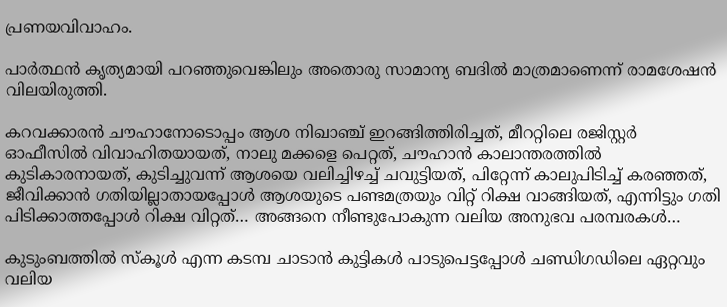പ്രണയവിവാഹം.

പാര്‍ത്ഥന്‍ കൃത്യമായി പറഞ്ഞുവെങ്കിലും അതൊരു സാമാന്യ ബദില്‍ മാത്രമാണെന്ന് രാമശേഷന്‍ വിലയിരുത്തി.

കറവക്കാരന്‍ ചൗഹാനോടൊപ്പം ആശ നിഖാഞ്ച് ഇറങ്ങിത്തിരിച്ചത്, മീററ്റിലെ രജിസ്റ്റര്‍ ഓഫീസില്‍ വിവാഹിതയായത്, നാലു മക്കളെ പെറ്റത്, ചൗഹാന്‍ കാലാന്തരത്തില്‍ കുടികാരനായത്, കുടിച്ചുവന്ന് ആശയെ വലിച്ചിഴച്ച് ചവുട്ടിയത്, പിറ്റേന്ന് കാലുപിടിച്ച് കരഞ്ഞത്, ജീവിക്കാന്‍ ഗതിയില്ലാതായപ്പോള്‍ ആശയുടെ പണ്ടമത്രയും വിറ്റ് റിക്ഷ വാങ്ങിയത്, എന്നിട്ടും ഗതി പിടിക്കാത്തപ്പോള്‍ റിക്ഷ വിറ്റത്… അങ്ങനെ നീണ്ടുപോകുന്ന വലിയ അനുഭവ പരമ്പരകള്‍…

കുടുംബത്തില്‍ സ്‌കൂള്‍ എന്ന കടമ്പ ചാടാന്‍ കുട്ടികള്‍ പാടുപെട്ടപ്പോള്‍ ചണ്ഡിഗഡിലെ ഏറ്റവും വലിയ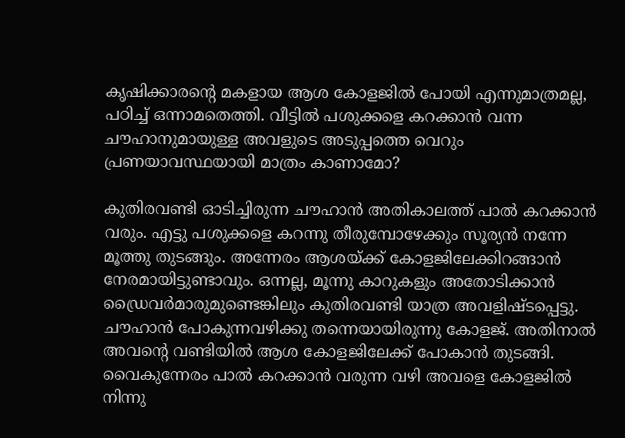കൃഷിക്കാരന്റെ മകളായ ആശ കോളജില്‍ പോയി എന്നുമാത്രമല്ല, പഠിച്ച് ഒന്നാമതെത്തി. വീട്ടില്‍ പശുക്കളെ കറക്കാന്‍ വന്ന ചൗഹാനുമായുള്ള അവളുടെ അടുപ്പത്തെ വെറും പ്രണയാവസ്ഥയായി മാത്രം കാണാമോ?

കുതിരവണ്ടി ഓടിച്ചിരുന്ന ചൗഹാന്‍ അതികാലത്ത് പാല്‍ കറക്കാന്‍ വരും. എട്ടു പശുക്കളെ കറന്നു തീരുമ്പോഴേക്കും സൂര്യന്‍ നന്നേ മൂത്തു തുടങ്ങും. അന്നേരം ആശയ്‌ക്ക് കോളജിലേക്കിറങ്ങാന്‍ നേരമായിട്ടുണ്ടാവും. ഒന്നല്ല, മൂന്നു കാറുകളും അതോടിക്കാന്‍ ഡ്രൈവര്‍മാരുമുണ്ടെങ്കിലും കുതിരവണ്ടി യാത്ര അവളിഷ്ടപ്പെട്ടു. ചൗഹാന്‍ പോകുന്നവഴിക്കു തന്നെയായിരുന്നു കോളജ്. അതിനാല്‍ അവന്റെ വണ്ടിയില്‍ ആശ കോളജിലേക്ക് പോകാന്‍ തുടങ്ങി. വൈകുന്നേരം പാല്‍ കറക്കാന്‍ വരുന്ന വഴി അവളെ കോളജില്‍ നിന്നു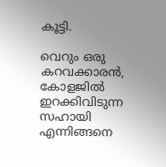കൂട്ടി.

വെറും ഒരു കറവക്കാരന്‍, കോളജില്‍ ഇറക്കിവിടുന്ന സഹായി എന്നിങ്ങനെ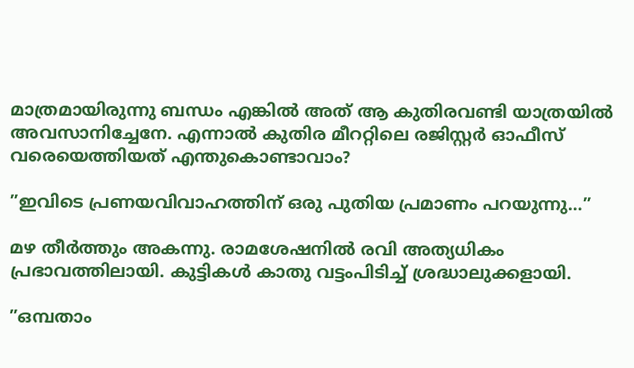മാത്രമായിരുന്നു ബന്ധം എങ്കില്‍ അത് ആ കുതിരവണ്ടി യാത്രയില്‍ അവസാനിച്ചേനേ. എന്നാല്‍ കുതിര മീററ്റിലെ രജിസ്റ്റര്‍ ഓഫീസ് വരെയെത്തിയത് എന്തുകൊണ്ടാവാം?

”ഇവിടെ പ്രണയവിവാഹത്തിന് ഒരു പുതിയ പ്രമാണം പറയുന്നു…”

മഴ തീര്‍ത്തും അകന്നു. രാമശേഷനില്‍ രവി അത്യധികം പ്രഭാവത്തിലായി. കുട്ടികള്‍ കാതു വട്ടംപിടിച്ച് ശ്രദ്ധാലുക്കളായി.

”ഒമ്പതാം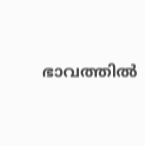ഭാവത്തില്‍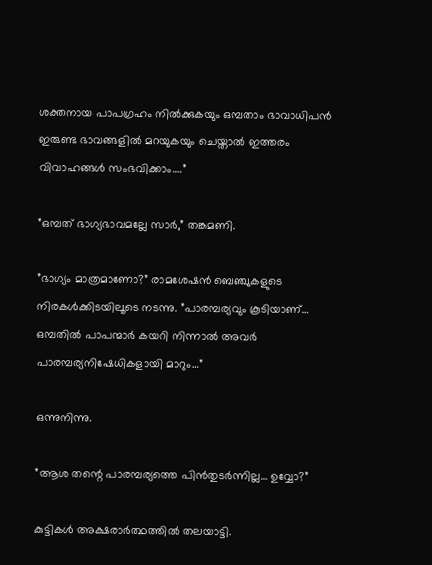ശക്തനായ പാപഗ്രഹം നില്‍ക്കുകയും ഒമ്പതാം ഭാവാധിപന്‍ ഇരുണ്ട ഭാവങ്ങളില്‍ മറയുകയും ചെയ്താല്‍ ഇത്തരം വിവാഹങ്ങള്‍ സംഭവിക്കാം….”

”ഒമ്പത് ഭാഗ്യഭാവമല്ലേ സാര്‍,” തങ്കമണി.

”ഭാഗ്യം മാത്രമാണോ?” രാമശേഷന്‍ ബെഞ്ചുകളുടെ നിരകള്‍ക്കിടയിലൂടെ നടന്നു. ”പാരമ്പര്യവും കൂടിയാണ്… ഒമ്പതില്‍ പാപന്മാര്‍ കയറി നിന്നാല്‍ അവര്‍ പാരമ്പര്യനിഷേധികളായി മാറും…”

ഒന്നുനിന്നു.

”ആശ തന്റെ പാരമ്പര്യത്തെ പിന്‍തുടര്‍ന്നില്ല… ഉവ്വോ?”

കുട്ടികള്‍ അക്ഷരാര്‍ത്ഥത്തില്‍ തലയാട്ടി.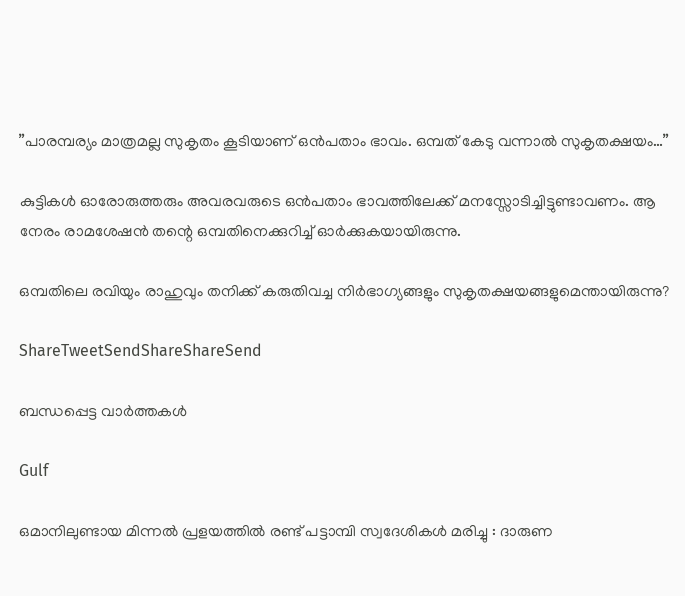”പാരമ്പര്യം മാത്രമല്ല സുകൃതം കൂടിയാണ് ഒന്‍പതാം ഭാവം. ഒമ്പത് കേടു വന്നാല്‍ സുകൃതക്ഷയം…”

കുട്ടികള്‍ ഓരോരുത്തരും അവരവരുടെ ഒന്‍പതാം ഭാവത്തിലേക്ക് മനസ്സോടിച്ചിട്ടുണ്ടാവണം. ആ നേരം രാമശേഷന്‍ തന്റെ ഒമ്പതിനെക്കുറിച്ച് ഓര്‍ക്കുകയായിരുന്നു.

ഒമ്പതിലെ രവിയും രാഹുവും തനിക്ക് കരുതിവച്ച നിര്‍ഭാഗ്യങ്ങളും സുകൃതക്ഷയങ്ങളുമെന്തായിരുന്നു?

ShareTweetSendShareShareSend

ബന്ധപ്പെട്ട വാര്‍ത്തകള്‍

Gulf

ഒമാനിലുണ്ടായ മിന്നൽ പ്രളയത്തിൽ രണ്ട് പട്ടാമ്പി സ്വദേശികൾ മരിച്ചു : ദാരുണ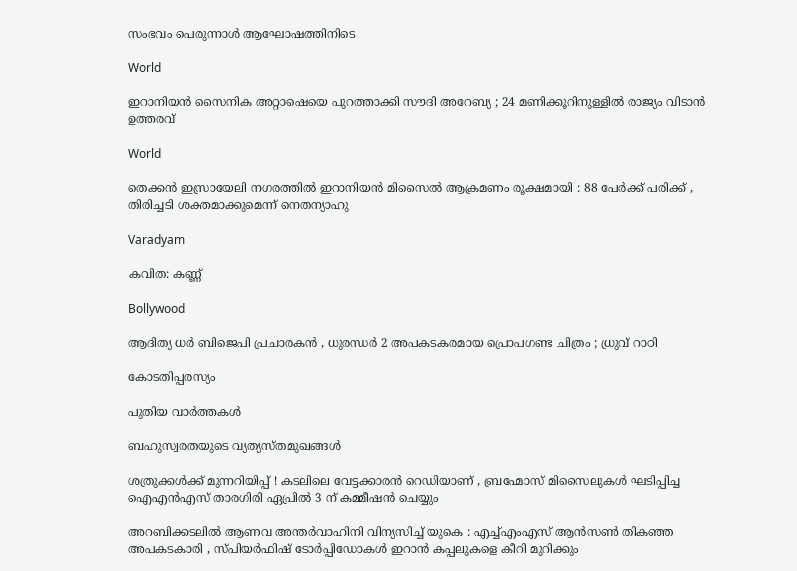സംഭവം പെരുന്നാൾ ആഘോഷത്തിനിടെ

World

ഇറാനിയൻ സൈനിക അറ്റാഷെയെ പുറത്താക്കി സൗദി അറേബ്യ ; 24 മണിക്കൂറിനുള്ളിൽ രാജ്യം വിടാൻ ഉത്തരവ്

World

തെക്കൻ ഇസ്രായേലി നഗരത്തിൽ ഇറാനിയൻ മിസൈൽ ആക്രമണം രൂക്ഷമായി : 88 പേർക്ക് പരിക്ക് , തിരിച്ചടി ശക്തമാക്കുമെന്ന് നെതന്യാഹു

Varadyam

കവിത: കണ്ണ്

Bollywood

ആദിത്യ ധർ ബിജെപി പ്രചാരകൻ , ധുരന്ധർ 2 അപകടകരമായ പ്രൊപഗണ്ട ചിത്രം ; ധ്രുവ് റാഠി

കോടതിപ്പരസ്യം

പുതിയ വാര്‍ത്തകള്‍

ബഹുസ്വരതയുടെ വ്യത്യസ്തമുഖങ്ങള്‍

ശത്രുക്കൾക്ക് മുന്നറിയിപ്പ് ! കടലിലെ വേട്ടക്കാരൻ റെഡിയാണ് , ബ്രഹ്മോസ് മിസൈലുകൾ ഘടിപ്പിച്ച ഐഎൻഎസ് താരഗിരി ഏപ്രിൽ 3 ന് കമ്മീഷൻ ചെയ്യും

അറബിക്കടലിൽ ആണവ അന്തർവാഹിനി വിന്യസിച്ച് യുകെ : എച്ച്എംഎസ് ആൻസൺ തികഞ്ഞ അപകടകാരി , സ്പിയർഫിഷ് ടോർപ്പിഡോകൾ ഇറാൻ കപ്പലുകളെ കീറി മുറിക്കും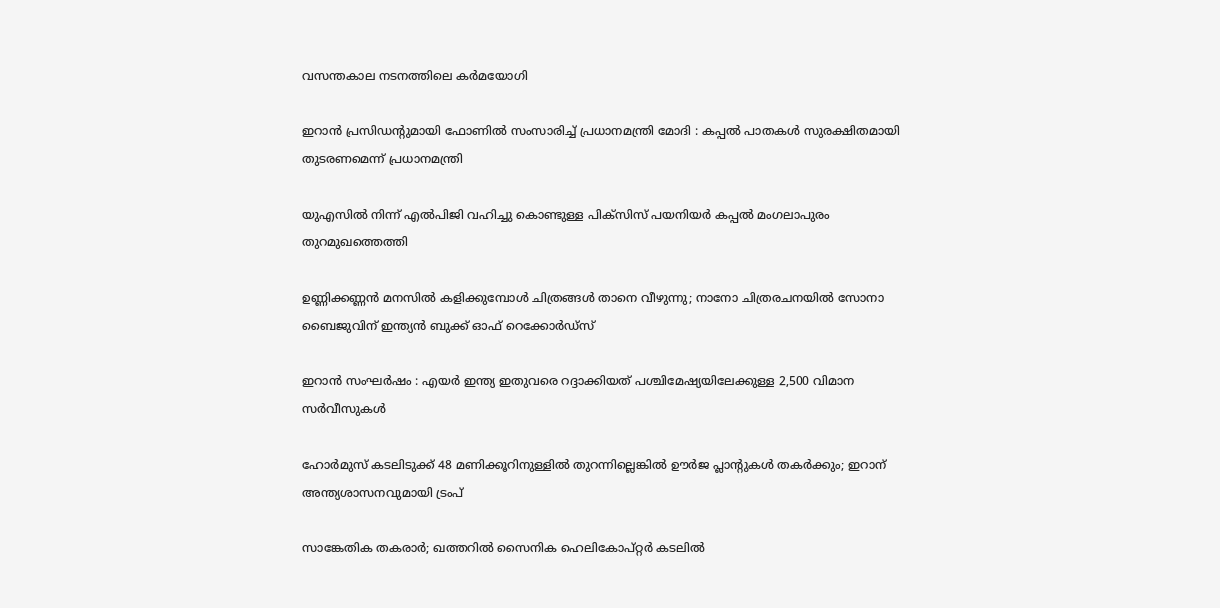വസന്തകാല നടനത്തിലെ കര്‍മയോഗി

ഇറാൻ പ്രസിഡന്റുമായി ഫോണിൽ സംസാരിച്ച് പ്രധാനമന്ത്രി മോദി : കപ്പൽ പാതകൾ സുരക്ഷിതമായി തുടരണമെന്ന് പ്രധാനമന്ത്രി

യുഎസിൽ നിന്ന് എൽപിജി വഹിച്ചു കൊണ്ടുള്ള പിക്സിസ് പയനിയർ കപ്പൽ മംഗലാപുരം തുറമുഖത്തെത്തി

ഉണ്ണിക്കണ്ണന്‍ മനസില്‍ കളിക്കുമ്പോള്‍ ചിത്രങ്ങള്‍ താനെ വീഴുന്നു; നാനോ ചിത്രരചനയില്‍ സോനാ ബൈജുവിന് ഇന്ത്യന്‍ ബുക്ക് ഓഫ് റെക്കോര്‍ഡ്സ്

ഇറാൻ സംഘർഷം : എയർ ഇന്ത്യ ഇതുവരെ റദ്ദാക്കിയത് പശ്ചിമേഷ്യയിലേക്കുള്ള 2,500 വിമാന സർവീസുകൾ

ഹോര്‍മുസ് കടലിടുക്ക് 48 മണിക്കൂറിനുള്ളിൽ തുറന്നില്ലെങ്കിൽ ഊർജ പ്ലാന്റുകൾ തകർക്കും; ഇറാന് അന്ത്യശാസനവുമായി ട്രംപ്

സാങ്കേതിക തകരാർ; ഖത്തറിൽ സൈനിക ഹെലികോപ്റ്റർ കടലിൽ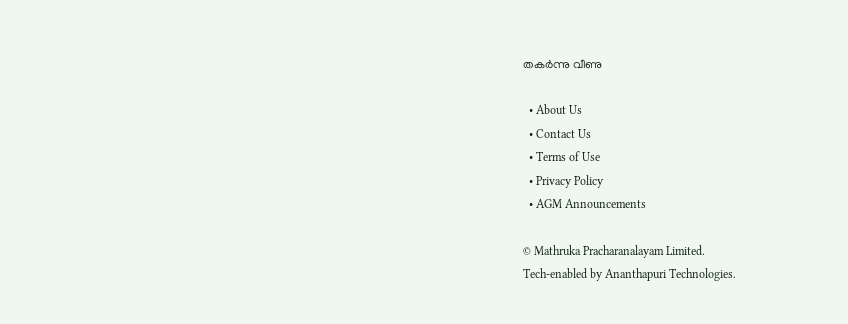തകർന്നു വീണു

  • About Us
  • Contact Us
  • Terms of Use
  • Privacy Policy
  • AGM Announcements

© Mathruka Pracharanalayam Limited.
Tech-enabled by Ananthapuri Technologies.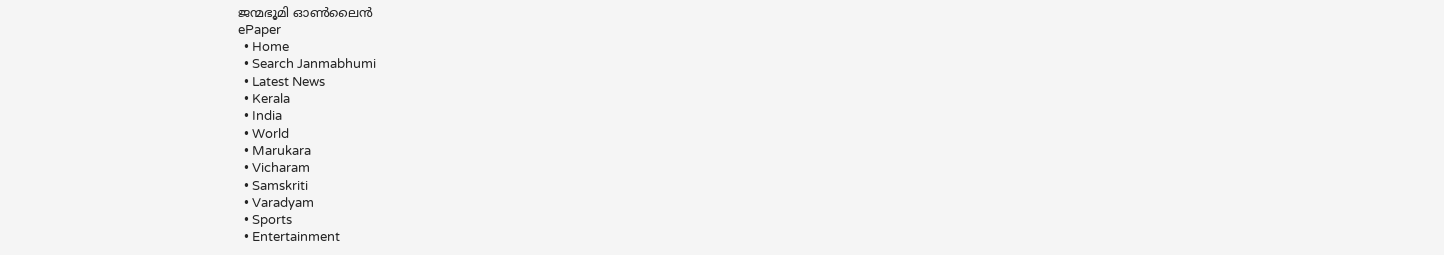ജന്മഭൂമി ഓണ്‍ലൈന്‍
ePaper
  • Home
  • Search Janmabhumi
  • Latest News
  • Kerala
  • India
  • World
  • Marukara
  • Vicharam
  • Samskriti
  • Varadyam
  • Sports
  • Entertainment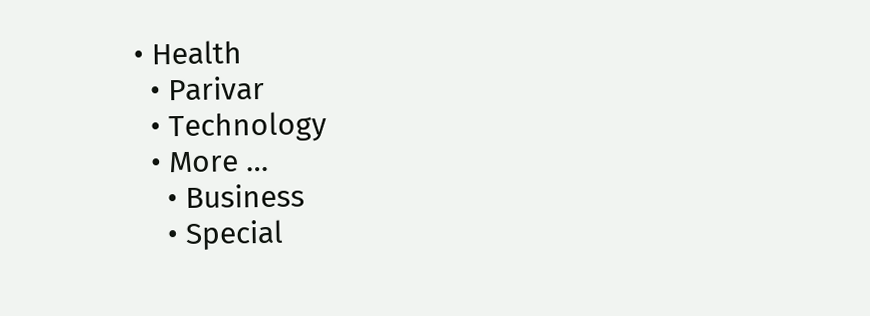• Health
  • Parivar
  • Technology
  • More …
    • Business
    • Special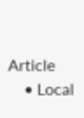Article
    • Local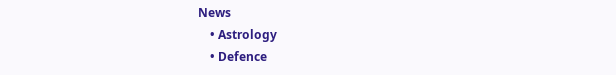News
    • Astrology
    • Defence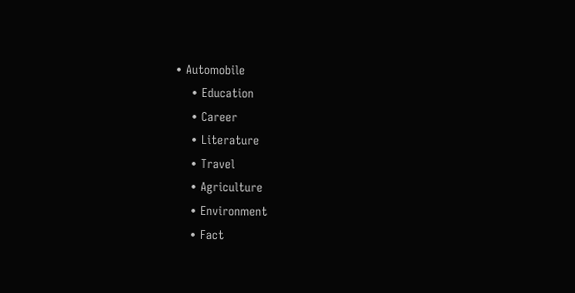• Automobile
    • Education
    • Career
    • Literature
    • Travel
    • Agriculture
    • Environment
    • Fact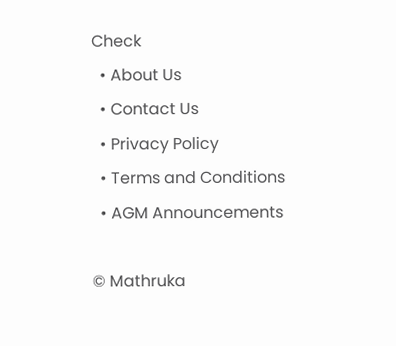Check
  • About Us
  • Contact Us
  • Privacy Policy
  • Terms and Conditions
  • AGM Announcements

© Mathruka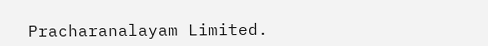Pracharanalayam Limited.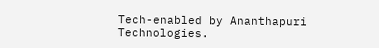Tech-enabled by Ananthapuri Technologies.